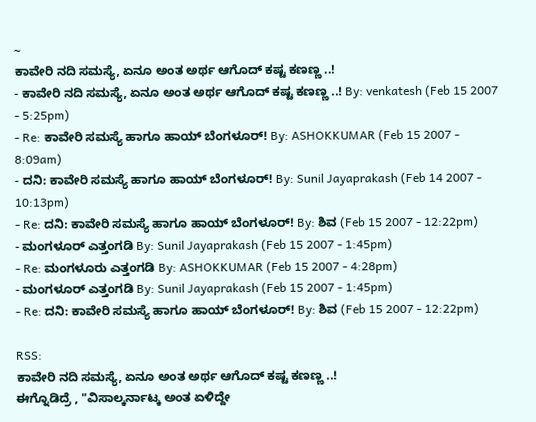~
ಕಾವೇರಿ ನದಿ ಸಮಸ್ಯೆ, ಏನೂ ಅಂತ ಅರ್ಥ ಆಗೊದ್ ಕಷ್ಟ ಕಣಣ್ಣ ..!
- ಕಾವೇರಿ ನದಿ ಸಮಸ್ಯೆ, ಏನೂ ಅಂತ ಅರ್ಥ ಆಗೊದ್ ಕಷ್ಟ ಕಣಣ್ಣ ..! By: venkatesh (Feb 15 2007 - 5:25pm)
- Re: ಕಾವೇರಿ ಸಮಸ್ಯೆ ಹಾಗೂ ಹಾಯ್ ಬೆಂಗಳೂರ್! By: ASHOKKUMAR (Feb 15 2007 - 8:09am)
- ದನಿ: ಕಾವೇರಿ ಸಮಸ್ಯೆ ಹಾಗೂ ಹಾಯ್ ಬೆಂಗಳೂರ್! By: Sunil Jayaprakash (Feb 14 2007 - 10:13pm)
- Re: ದನಿ: ಕಾವೇರಿ ಸಮಸ್ಯೆ ಹಾಗೂ ಹಾಯ್ ಬೆಂಗಳೂರ್! By: ಶಿವ (Feb 15 2007 - 12:22pm)
- ಮಂಗಳೂರ್ ಎತ್ತಂಗಡಿ By: Sunil Jayaprakash (Feb 15 2007 - 1:45pm)
- Re: ಮಂಗಳೂರು ಎತ್ತಂಗಡಿ By: ASHOKKUMAR (Feb 15 2007 - 4:28pm)
- ಮಂಗಳೂರ್ ಎತ್ತಂಗಡಿ By: Sunil Jayaprakash (Feb 15 2007 - 1:45pm)
- Re: ದನಿ: ಕಾವೇರಿ ಸಮಸ್ಯೆ ಹಾಗೂ ಹಾಯ್ ಬೆಂಗಳೂರ್! By: ಶಿವ (Feb 15 2007 - 12:22pm)

RSS:
ಕಾವೇರಿ ನದಿ ಸಮಸ್ಯೆ, ಏನೂ ಅಂತ ಅರ್ಥ ಆಗೊದ್ ಕಷ್ಟ ಕಣಣ್ಣ ..!
ಈಗ್ನೊಡಿದ್ರೆ , "ವಿಸಾಲ್ಕರ್ನಾಟ್ಕ ಅಂತ ಏಳಿದ್ದೇ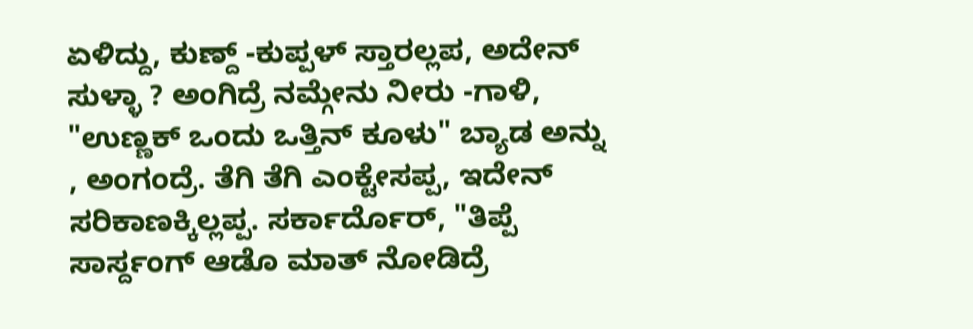ಏಳಿದ್ದು, ಕುಣ್ದ್ -ಕುಪ್ಪಳ್ ಸ್ತಾರಲ್ಲಪ, ಅದೇನ್ ಸುಳ್ಳಾ ? ಅಂಗಿದ್ರೆ ನಮ್ಗೇನು ನೀರು -ಗಾಳಿ, "ಉಣ್ಣಕ್ ಒಂದು ಒತ್ತಿನ್ ಕೂಳು" ಬ್ಯಾಡ ಅನ್ನು , ಅಂಗಂದ್ರೆ. ತೆಗಿ ತೆಗಿ ಎಂಕ್ಟೇಸಪ್ಪ, ಇದೇನ್ ಸರಿಕಾಣಕ್ಕಿಲ್ಲಪ್ಪ. ಸರ್ಕಾರ್ದೊರ್, "ತಿಪ್ಪೆ ಸಾರ್ಸ್ದಂಗ್ ಆಡೊ ಮಾತ್ ನೋಡಿದ್ರೆ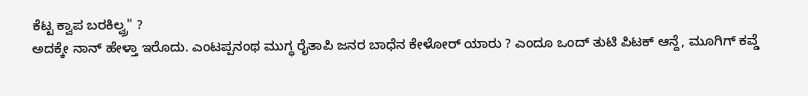ಕೆಟ್ಟ ಕ್ವಾಪ ಬರಕಿಲ್ವ್ರ" ?
ಅದಕ್ಕೇ ನಾನ್ ಹೇಳ್ತಾ ಇರೊದು. ಎಂಟಪ್ಪನಂಥ ಮುಗ್ಧ ರೈತಾಪಿ ಜನರ ಬಾಧೆನ ಕೇಳೋರ್ ಯಾರು ? ಎಂದೂ ಒಂದ್ ತುಟಿ ಪಿಟಕ್ ಆನ್ದೆ, ಮೂಗಿಗ್ ಕವ್ಡೆ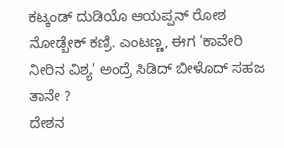ಕಟ್ಕಂಡ್ ದುಡಿಯೊ ಆಯಪ್ಪನ್ ರೋಶ ನೋಡ್ಬೇಕ್ ಕಣ್ರಿ. ಎಂಟಣ್ಣ, ಈಗ 'ಕಾವೇರಿ ನೀರಿನ ವಿಶ್ಯ' ಅಂದ್ರೆ ಸಿಡಿದ್ ಬೀಳೊದ್ ಸಹಜ ತಾನೇ ?
ದೇಶನ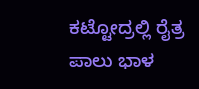ಕಟ್ಟೋದ್ರಲ್ಲಿ ರೈತ್ರ ಪಾಲು ಭಾಳ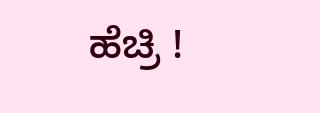ಹೆಚ್ರಿ !